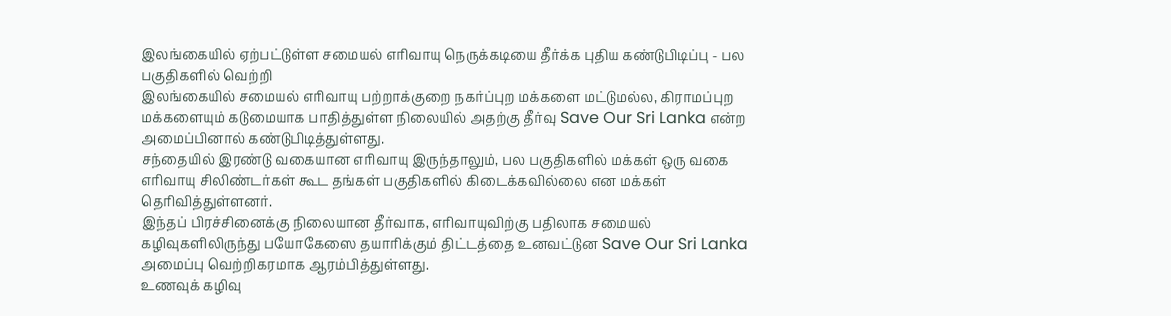இலங்கையில் ஏற்பட்டுள்ள சமையல் எரிவாயு நெருக்கடியை தீர்க்க புதிய கண்டுபிடிப்பு - பல பகுதிகளில் வெற்றி
இலங்கையில் சமையல் எரிவாயு பற்றாக்குறை நகர்ப்புற மக்களை மட்டுமல்ல, கிராமப்புற மக்களையும் கடுமையாக பாதித்துள்ள நிலையில் அதற்கு தீர்வு Save Our Sri Lanka என்ற அமைப்பினால் கண்டுபிடித்துள்ளது.
சந்தையில் இரண்டு வகையான எரிவாயு இருந்தாலும், பல பகுதிகளில் மக்கள் ஒரு வகை எரிவாயு சிலிண்டர்கள் கூட தங்கள் பகுதிகளில் கிடைக்கவில்லை என மக்கள் தெரிவித்துள்ளனர்.
இந்தப் பிரச்சினைக்கு நிலையான தீர்வாக, எரிவாயுவிற்கு பதிலாக சமையல் கழிவுகளிலிருந்து பயோகேஸை தயாரிக்கும் திட்டத்தை உனவட்டுன Save Our Sri Lanka அமைப்பு வெற்றிகரமாக ஆரம்பித்துள்ளது.
உணவுக் கழிவு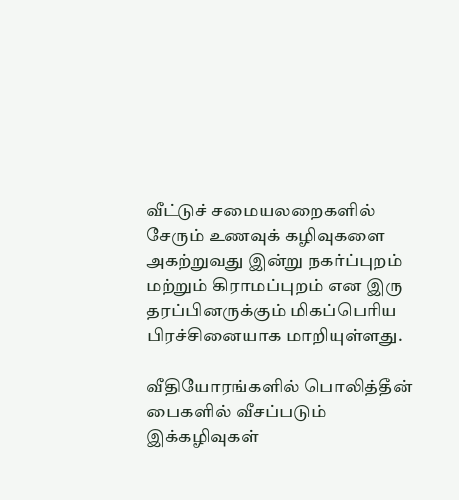வீட்டுச் சமையலறைகளில் சேரும் உணவுக் கழிவுகளை அகற்றுவது இன்று நகர்ப்புறம் மற்றும் கிராமப்புறம் என இரு தரப்பினருக்கும் மிகப்பெரிய பிரச்சினையாக மாறியுள்ளது.

வீதியோரங்களில் பொலித்தீன் பைகளில் வீசப்படும் இக்கழிவுகள்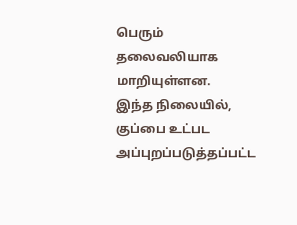பெரும் தலைவலியாக மாறியுள்ளன.
இந்த நிலையில், குப்பை உட்பட அப்புறப்படுத்தப்பட்ட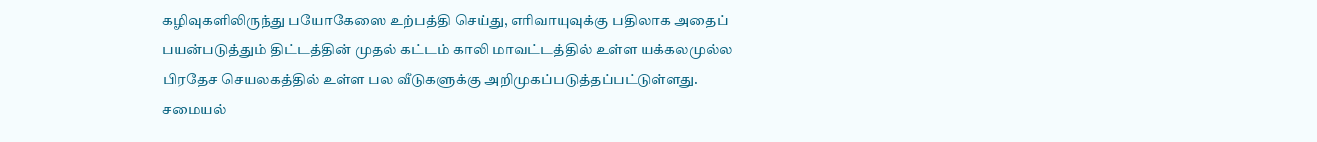கழிவுகளிலிருந்து பயோகேஸை உற்பத்தி செய்து, எரிவாயுவுக்கு பதிலாக அதைப் பயன்படுத்தும் திட்டத்தின் முதல் கட்டம் காலி மாவட்டத்தில் உள்ள யக்கலமுல்ல பிரதேச செயலகத்தில் உள்ள பல வீடுகளுக்கு அறிமுகப்படுத்தப்பட்டுள்ளது.
சமையல்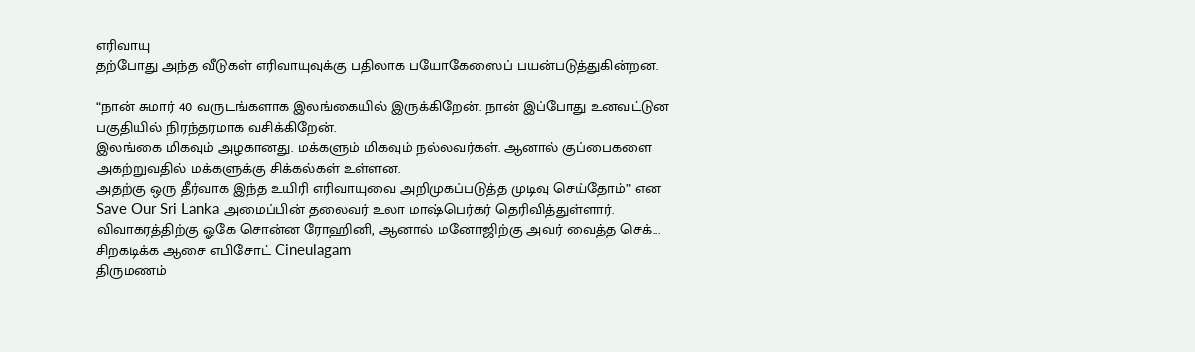எரிவாயு
தற்போது அந்த வீடுகள் எரிவாயுவுக்கு பதிலாக பயோகேஸைப் பயன்படுத்துகின்றன.

“நான் சுமார் 40 வருடங்களாக இலங்கையில் இருக்கிறேன். நான் இப்போது உனவட்டுன பகுதியில் நிரந்தரமாக வசிக்கிறேன்.
இலங்கை மிகவும் அழகானது. மக்களும் மிகவும் நல்லவர்கள். ஆனால் குப்பைகளை அகற்றுவதில் மக்களுக்கு சிக்கல்கள் உள்ளன.
அதற்கு ஒரு தீர்வாக இந்த உயிரி எரிவாயுவை அறிமுகப்படுத்த முடிவு செய்தோம்” என Save Our Sri Lanka அமைப்பின் தலைவர் உலா மாஷ்பெர்கர் தெரிவித்துள்ளார்.
விவாகரத்திற்கு ஓகே சொன்ன ரோஹினி, ஆனால் மனோஜிற்கு அவர் வைத்த செக்... சிறகடிக்க ஆசை எபிசோட் Cineulagam
திருமணம்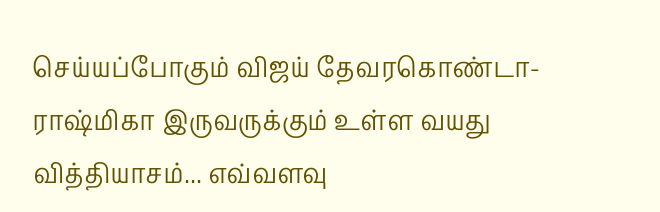செய்யப்போகும் விஜய் தேவரகொண்டா-ராஷ்மிகா இருவருக்கும் உள்ள வயது வித்தியாசம்... எவ்வளவு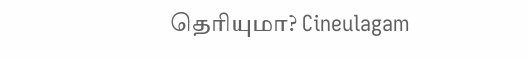தெரியுமா? Cineulagam